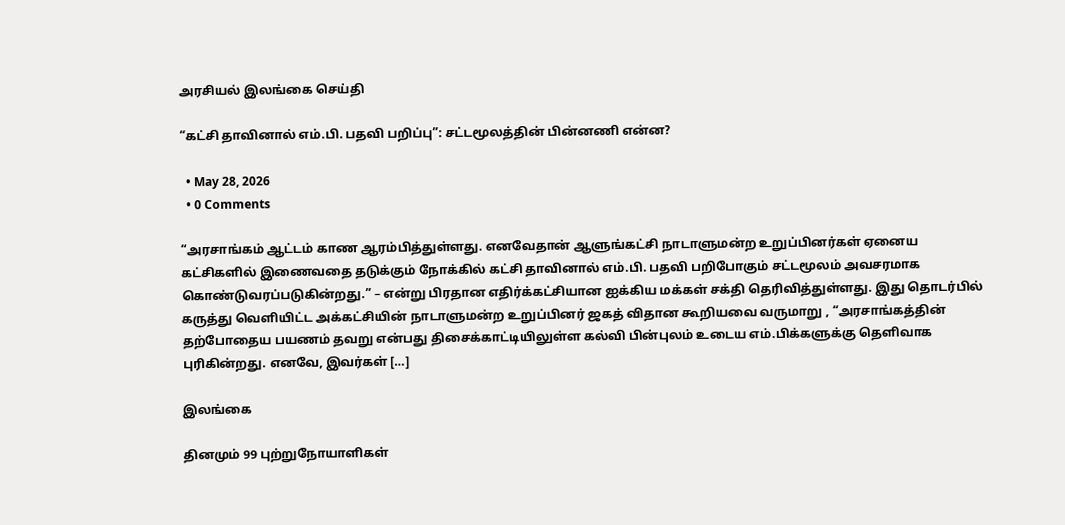அரசியல் இலங்கை செய்தி

“கட்சி தாவினால் எம்.பி. பதவி பறிப்பு”: சட்டமூலத்தின் பின்னணி என்ன?

  • May 28, 2026
  • 0 Comments

“அரசாங்கம் ஆட்டம் காண ஆரம்பித்துள்ளது. எனவேதான் ஆளுங்கட்சி நாடாளுமன்ற உறுப்பினர்கள் ஏனைய கட்சிகளில் இணைவதை தடுக்கும் நோக்கில் கட்சி தாவினால் எம்.பி. பதவி பறிபோகும் சட்டமூலம் அவசரமாக கொண்டுவரப்படுகின்றது.” – என்று பிரதான எதிர்க்கட்சியான ஐக்கிய மக்கள் சக்தி தெரிவித்துள்ளது. இது தொடர்பில் கருத்து வெளியிட்ட அக்கட்சியின் நாடாளுமன்ற உறுப்பினர் ஜகத் விதான கூறியவை வருமாறு , “அரசாங்கத்தின் தற்போதைய பயணம் தவறு என்பது திசைக்காட்டியிலுள்ள கல்வி பின்புலம் உடைய எம்.பிக்களுக்கு தெளிவாக புரிகின்றது. எனவே, இவர்கள் […]

இலங்கை

தினமும் 99 புற்றுநோயாளிகள்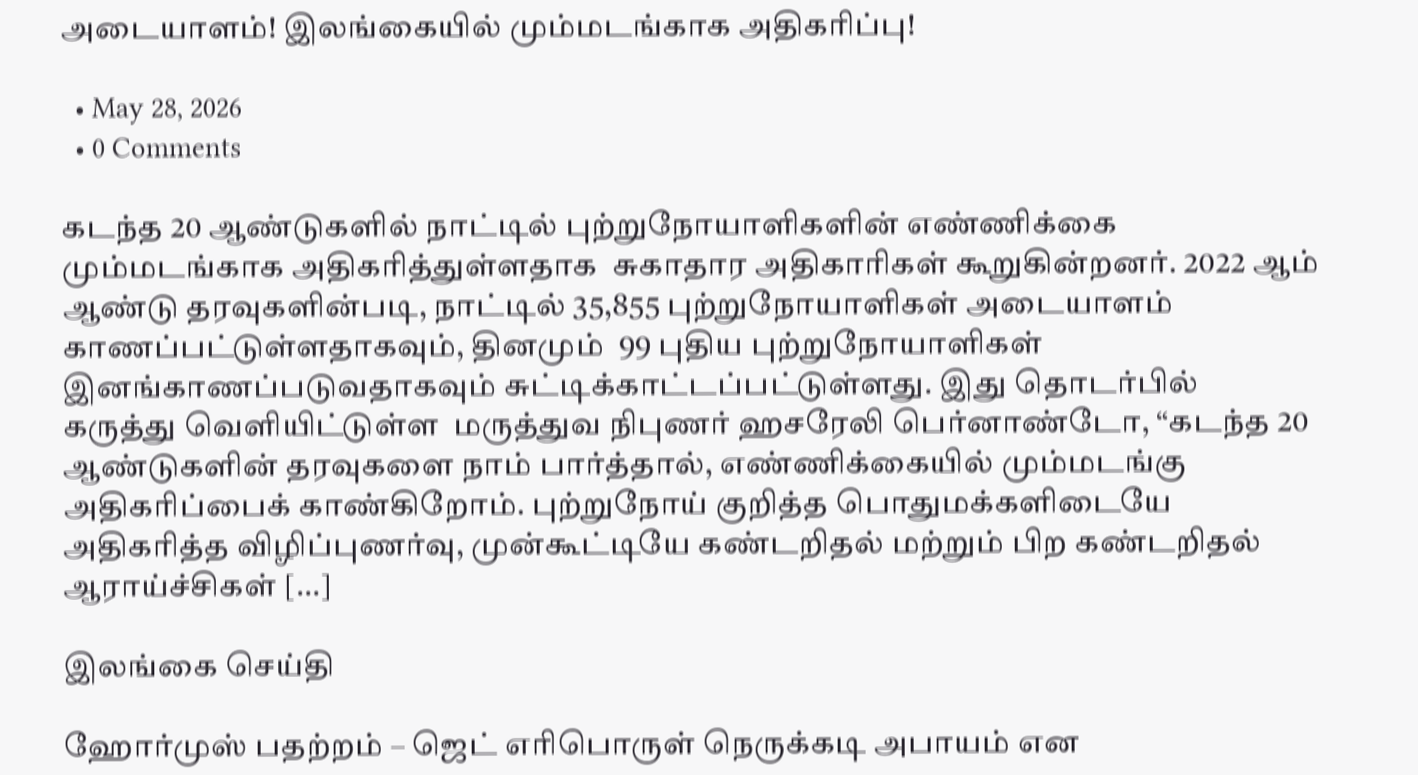அடையாளம்! இலங்கையில் மும்மடங்காக அதிகரிப்பு!

  • May 28, 2026
  • 0 Comments

கடந்த 20 ஆண்டுகளில் நாட்டில் புற்றுநோயாளிகளின் எண்ணிக்கை மும்மடங்காக அதிகரித்துள்ளதாக  சுகாதார அதிகாரிகள் கூறுகின்றனர். 2022 ஆம் ஆண்டு தரவுகளின்படி, நாட்டில் 35,855 புற்றுநோயாளிகள் அடையாளம் காணப்பட்டுள்ளதாகவும், தினமும்  99 புதிய புற்றுநோயாளிகள் இனங்காணப்படுவதாகவும் சுட்டிக்காட்டப்பட்டுள்ளது. இது தொடர்பில் கருத்து வெளியிட்டுள்ள  மருத்துவ நிபுணர் ஹசரேலி பெர்னாண்டோ, “கடந்த 20 ஆண்டுகளின் தரவுகளை நாம் பார்த்தால், எண்ணிக்கையில் மும்மடங்கு அதிகரிப்பைக் காண்கிறோம். புற்றுநோய் குறித்த பொதுமக்களிடையே அதிகரித்த விழிப்புணர்வு, முன்கூட்டியே கண்டறிதல் மற்றும் பிற கண்டறிதல் ஆராய்ச்சிகள் […]

இலங்கை செய்தி

ஹோர்முஸ் பதற்றம் – ஜெட் எரிபொருள் நெருக்கடி அபாயம் என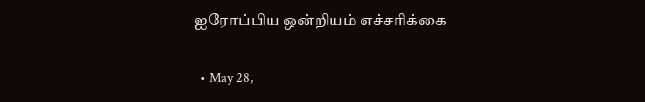ஐரோப்பிய ஒன்றியம் எச்சரிக்கை

  • May 28,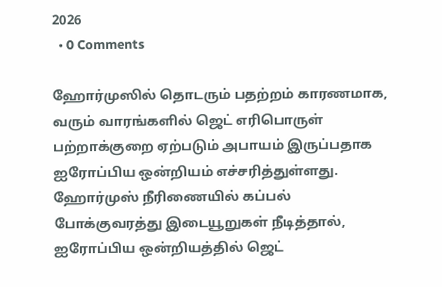2026
  • 0 Comments

ஹோர்முஸில் தொடரும் பதற்றம் காரணமாக, வரும் வாரங்களில் ஜெட் எரிபொருள் பற்றாக்குறை ஏற்படும் அபாயம் இருப்பதாக ஐரோப்பிய ஒன்றியம் எச்சரித்துள்ளது. ஹோர்முஸ் நீரிணையில் கப்பல் போக்குவரத்து இடையூறுகள் நீடித்தால், ஐரோப்பிய ஒன்றியத்தில் ஜெட்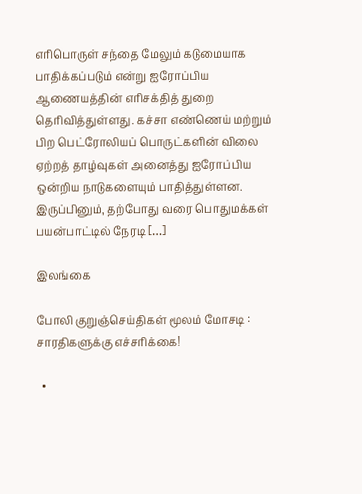எரிபொருள் சந்தை மேலும் கடுமையாக பாதிக்கப்படும் என்று ஐரோப்பிய ஆணையத்தின் எரிசக்தித் துறை தெரிவித்துள்ளது. கச்சா எண்ணெய் மற்றும் பிற பெட்ரோலியப் பொருட்களின் விலை ஏற்றத் தாழ்வுகள் அனைத்து ஐரோப்பிய ஒன்றிய நாடுகளையும் பாதித்துள்ளன. இருப்பினும், தற்போது வரை பொதுமக்கள் பயன்பாட்டில் நேரடி […]

இலங்கை

போலி குறுஞ்செய்திகள் மூலம் மோசடி : சாரதிகளுக்கு எச்சரிக்கை!

  •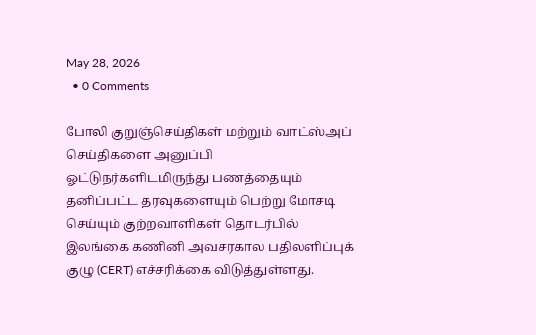May 28, 2026
  • 0 Comments

போலி குறுஞ்செய்திகள் மற்றும் வாட்ஸ்அப் செய்திகளை அனுப்பி ஓட்டுநர்களிடமிருந்து பணத்தையும் தனிப்பட்ட தரவுகளையும் பெற்று மோசடி செய்யும் குற்றவாளிகள் தொடர்பில்  இலங்கை கணினி அவசரகால பதிலளிப்புக் குழு (CERT) எச்சரிக்கை விடுத்துள்ளது.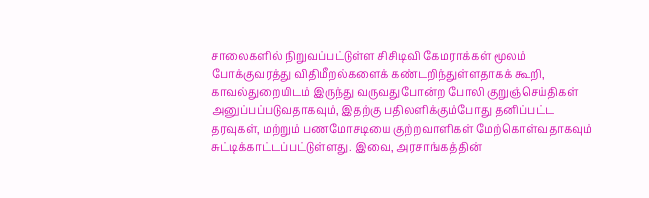சாலைகளில் நிறுவப்பட்டுள்ள சிசிடிவி கேமராக்கள் மூலம் போக்குவரத்து விதிமீறல்களைக் கண்டறிந்துள்ளதாகக் கூறி, காவல்துறையிடம் இருந்து வருவதுபோன்ற போலி குறுஞ்செய்திகள் அனுப்பப்படுவதாகவும், இதற்கு பதிலளிக்கும்போது தனிப்பட்ட தரவுகள், மற்றும் பணமோசடியை குற்றவாளிகள் மேற்கொள்வதாகவும் சுட்டிக்காட்டப்பட்டுள்ளது. இவை, அரசாங்கத்தின்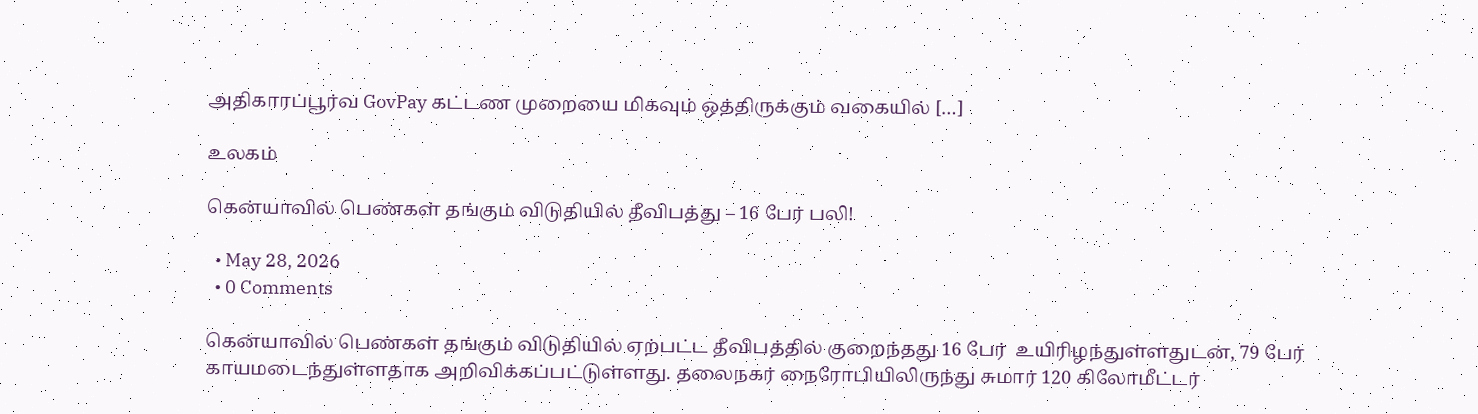அதிகாரப்பூர்வ GovPay கட்டண முறையை மிகவும் ஒத்திருக்கும் வகையில் […]

உலகம்

கென்யாவில் பெண்கள் தங்கும் விடுதியில் தீவிபத்து – 16 பேர் பலி!

  • May 28, 2026
  • 0 Comments

கென்யாவில் பெண்கள் தங்கும் விடுதியில் ஏற்பட்ட தீவிபத்தில் குறைந்தது 16 பேர்  உயிரிழந்துள்ளதுடன், 79 பேர் காயமடைந்துள்ளதாக அறிவிக்கப்பட்டுள்ளது. தலைநகர் நைரோபியிலிருந்து சுமார் 120 கிலோமீட்டர்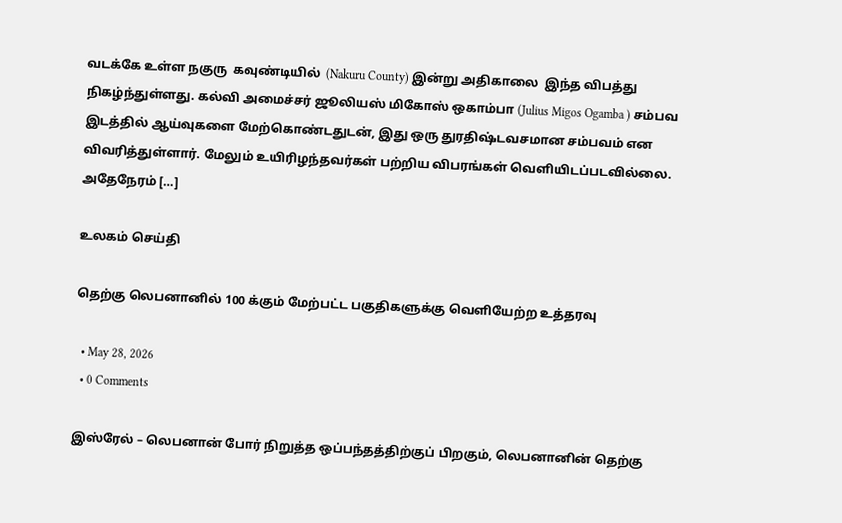வடக்கே உள்ள நகுரு  கவுண்டியில்  (Nakuru County) இன்று அதிகாலை  இந்த விபத்து நிகழ்ந்துள்ளது. கல்வி அமைச்சர் ஜூலியஸ் மிகோஸ் ஒகாம்பா (Julius Migos Ogamba ) சம்பவ இடத்தில் ஆய்வுகளை மேற்கொண்டதுடன், இது ஒரு துரதிஷ்டவசமான சம்பவம் என விவரித்துள்ளார். மேலும் உயிரிழந்தவர்கள் பற்றிய விபரங்கள் வெளியிடப்படவில்லை.  அதேநேரம் […]

உலகம் செய்தி

தெற்கு லெபனானில் 100 க்கும் மேற்பட்ட பகுதிகளுக்கு வெளியேற்ற உத்தரவு

  • May 28, 2026
  • 0 Comments

இஸ்ரேல் – லெபனான் போர் நிறுத்த ஒப்பந்தத்திற்குப் பிறகும், லெபனானின் தெற்கு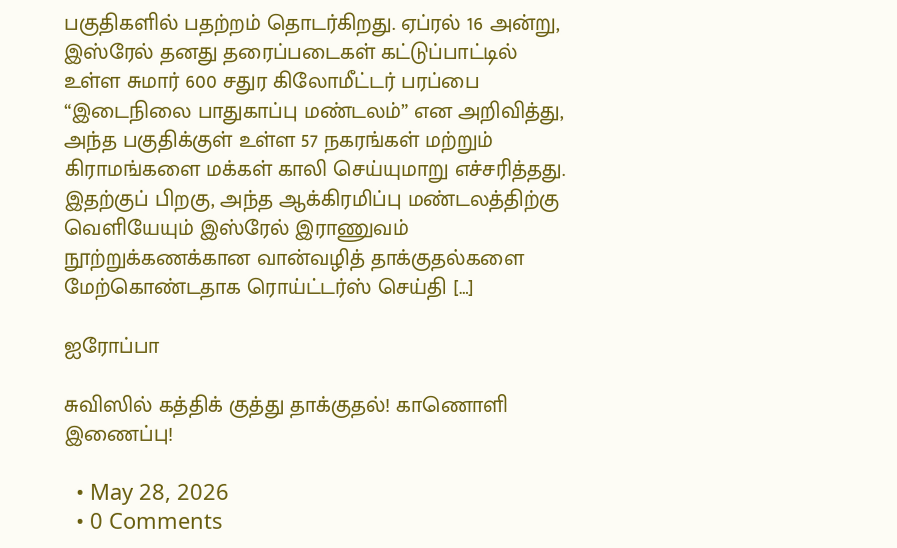பகுதிகளில் பதற்றம் தொடர்கிறது. ஏப்ரல் 16 அன்று, இஸ்ரேல் தனது தரைப்படைகள் கட்டுப்பாட்டில் உள்ள சுமார் 600 சதுர கிலோமீட்டர் பரப்பை “இடைநிலை பாதுகாப்பு மண்டலம்” என அறிவித்து, அந்த பகுதிக்குள் உள்ள 57 நகரங்கள் மற்றும் கிராமங்களை மக்கள் காலி செய்யுமாறு எச்சரித்தது. இதற்குப் பிறகு, அந்த ஆக்கிரமிப்பு மண்டலத்திற்கு வெளியேயும் இஸ்ரேல் இராணுவம் நூற்றுக்கணக்கான வான்வழித் தாக்குதல்களை மேற்கொண்டதாக ரொய்ட்டர்ஸ் செய்தி […]

ஐரோப்பா

சுவிஸில் கத்திக் குத்து தாக்குதல்! காணொளி இணைப்பு!

  • May 28, 2026
  • 0 Comments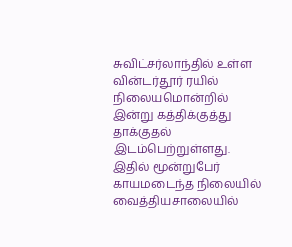சுவிட்சர்லாந்தில் உள்ள  வின்டர்தூர் ரயில் நிலையமொன்றில் இன்று கத்திக்குத்து தாக்குதல் இடம்பெற்றுள்ளது. இதில் மூன்றுபேர் காயமடைந்த நிலையில் வைத்தியசாலையில்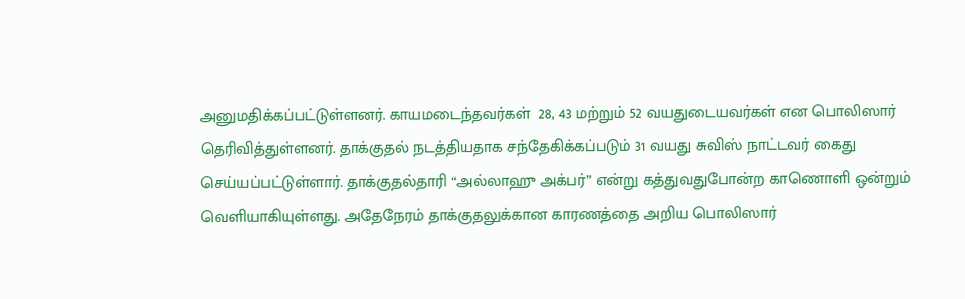அனுமதிக்கப்பட்டுள்ளனர். காயமடைந்தவர்கள்  28, 43 மற்றும் 52 வயதுடையவர்கள் என பொலிஸார் தெரிவித்துள்ளனர். தாக்குதல் நடத்தியதாக சந்தேகிக்கப்படும் 31 வயது சுவிஸ் நாட்டவர் கைது செய்யப்பட்டுள்ளார். தாக்குதல்தாரி “அல்லாஹு அக்பர்” என்று கத்துவதுபோன்ற காணொளி ஒன்றும் வெளியாகியுள்ளது. அதேநேரம் தாக்குதலுக்கான காரணத்தை அறிய பொலிஸார்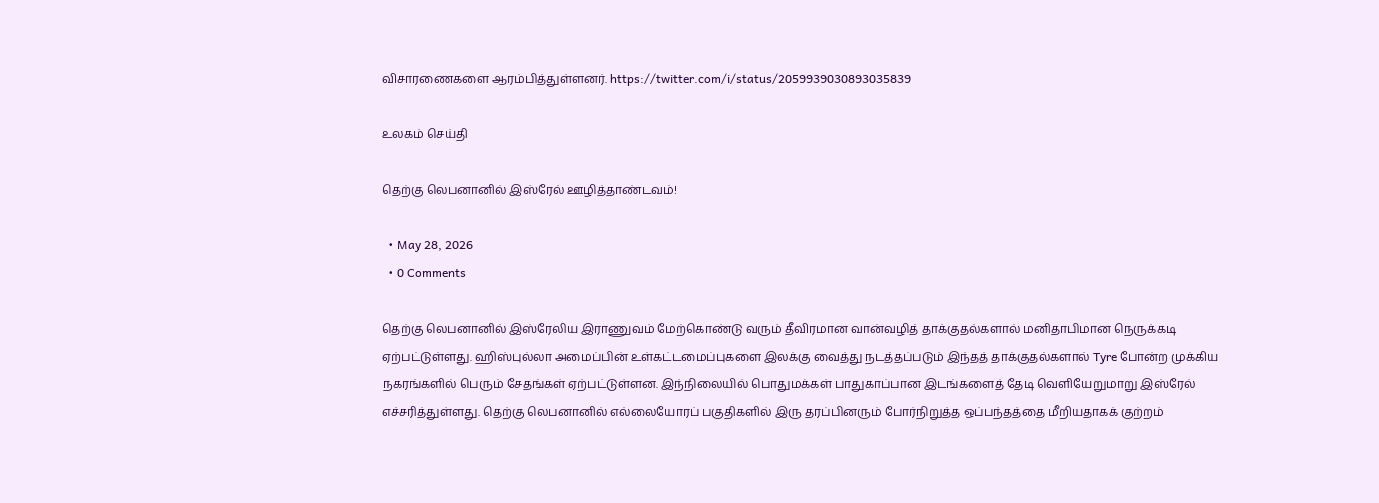விசாரணைகளை ஆரம்பித்துள்ளனர். https://twitter.com/i/status/2059939030893035839

உலகம் செய்தி

தெற்கு லெபனானில் இஸ்ரேல் ஊழித்தாண்டவம்!

  • May 28, 2026
  • 0 Comments

தெற்கு லெபனானில் இஸ்ரேலிய இராணுவம் மேற்கொண்டு வரும் தீவிரமான வான்வழித் தாக்குதல்களால் மனிதாபிமான நெருக்கடி ஏற்பட்டுள்ளது. ஹிஸ்புல்லா அமைப்பின் உள்கட்டமைப்புகளை இலக்கு வைத்து நடத்தப்படும் இந்தத் தாக்குதல்களால் Tyre போன்ற முக்கிய நகரங்களில் பெரும் சேதங்கள் ஏற்பட்டுள்ளன. இந்நிலையில் பொதுமக்கள் பாதுகாப்பான இடங்களைத் தேடி வெளியேறுமாறு இஸ்ரேல் எச்சரித்துள்ளது. தெற்கு லெபனானில் எல்லையோரப் பகுதிகளில் இரு தரப்பினரும் போர்நிறுத்த ஒப்பந்தத்தை மீறியதாகக் குற்றம்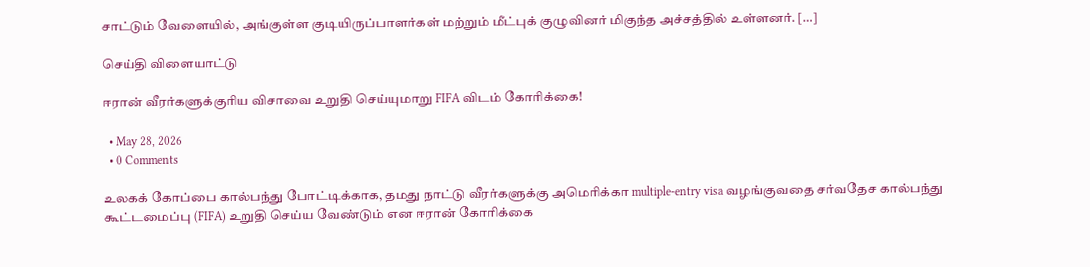சாட்டும் வேளையில், அங்குள்ள குடியிருப்பாளர்கள் மற்றும் மீட்புக் குழுவினர் மிகுந்த அச்சத்தில் உள்ளனர். […]

செய்தி விளையாட்டு

ஈரான் வீரர்களுக்குரிய விசாவை உறுதி செய்யுமாறு FIFA விடம் கோரிக்கை!

  • May 28, 2026
  • 0 Comments

உலகக் கோப்பை கால்பந்து போட்டிக்காக, தமது நாட்டு வீரர்களுக்கு அமெரிக்கா multiple-entry visa வழங்குவதை சர்வதேச கால்பந்து கூட்டமைப்பு (FIFA) உறுதி செய்ய வேண்டும் என ஈரான் கோரிக்கை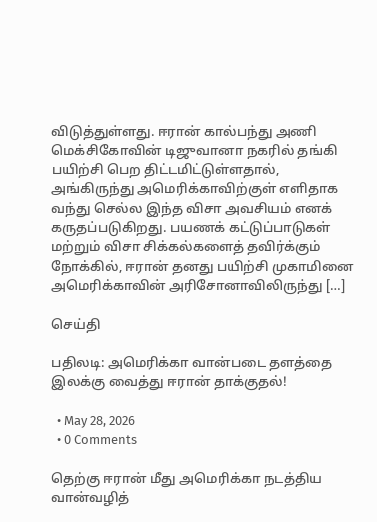விடுத்துள்ளது. ஈரான் கால்பந்து அணி மெக்சிகோவின் டிஜுவானா நகரில் தங்கி பயிற்சி பெற திட்டமிட்டுள்ளதால், அங்கிருந்து அமெரிக்காவிற்குள் எளிதாக வந்து செல்ல இந்த விசா அவசியம் எனக் கருதப்படுகிறது. பயணக் கட்டுப்பாடுகள் மற்றும் விசா சிக்கல்களைத் தவிர்க்கும் நோக்கில், ஈரான் தனது பயிற்சி முகாமினை அமெரிக்காவின் அரிசோனாவிலிருந்து […]

செய்தி

பதிலடி: அமெரிக்கா வான்படை தளத்தை இலக்கு வைத்து ஈரான் தாக்குதல்!

  • May 28, 2026
  • 0 Comments

தெற்கு ஈரான் மீது அமெரிக்கா நடத்திய வான்வழித்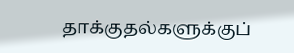தாக்குதல்களுக்குப்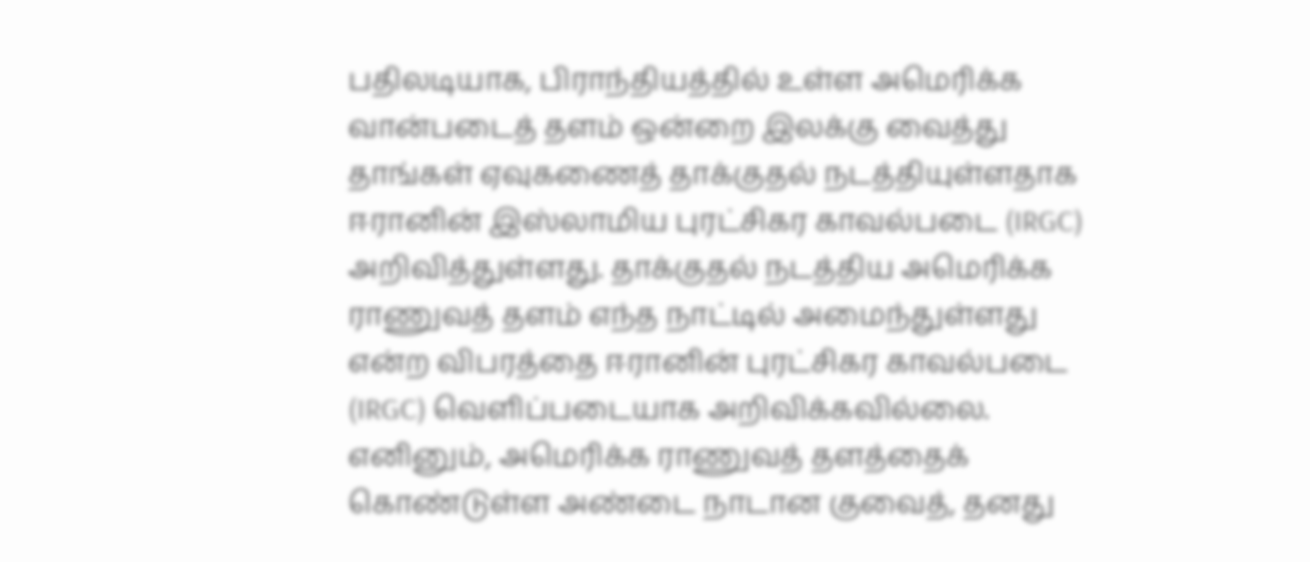பதிலடியாக, பிராந்தியத்தில் உள்ள அமெரிக்க வான்படைத் தளம் ஒன்றை இலக்கு வைத்து தாங்கள் ஏவுகணைத் தாக்குதல் நடத்தியுள்ளதாக ஈரானின் இஸ்லாமிய புரட்சிகர காவல்படை (IRGC) அறிவித்துள்ளது. தாக்குதல் நடத்திய அமெரிக்க ராணுவத் தளம் எந்த நாட்டில் அமைந்துள்ளது என்ற விபரத்தை ஈரானின் புரட்சிகர காவல்படை (IRGC) வெளிப்படையாக அறிவிக்கவில்லை. எனினும், அமெரிக்க ராணுவத் தளத்தைக் கொண்டுள்ள அண்டை நாடான குவைத், தனது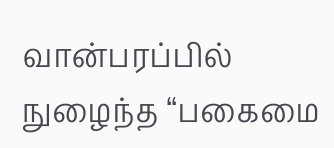வான்பரப்பில் நுழைந்த “பகைமை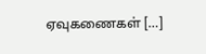ஏவுகணைகள் […]